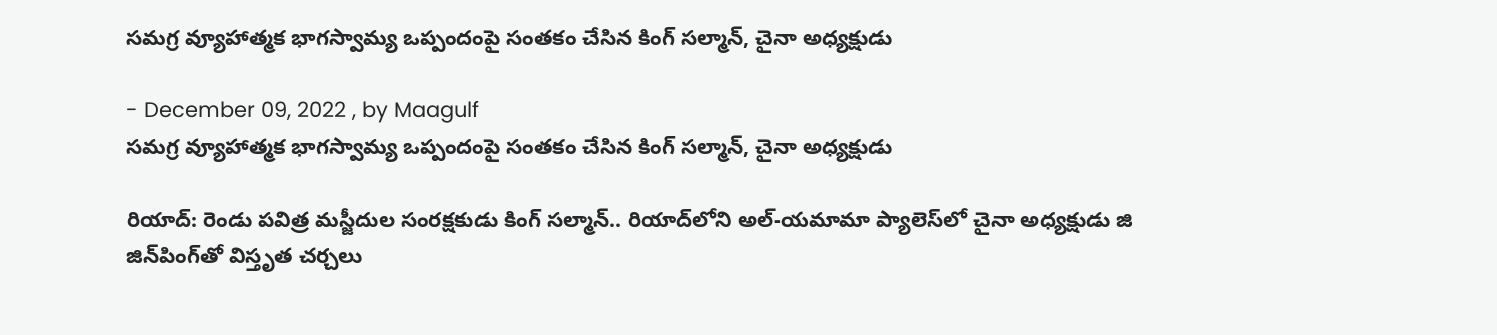సమగ్ర వ్యూహాత్మక భాగస్వామ్య ఒప్పందంపై సంతకం చేసిన కింగ్ సల్మాన్, చైనా అధ్యక్షుడు

- December 09, 2022 , by Maagulf
సమగ్ర వ్యూహాత్మక భాగస్వామ్య ఒప్పందంపై సంతకం చేసిన కింగ్ సల్మాన్, చైనా అధ్యక్షుడు

రియాద్: రెండు పవిత్ర మస్జీదుల సంరక్షకుడు కింగ్ సల్మాన్.. రియాద్‌లోని అల్-యమామా ప్యాలెస్‌లో చైనా అధ్యక్షుడు జి జిన్‌పింగ్‌తో విస్తృత చర్చలు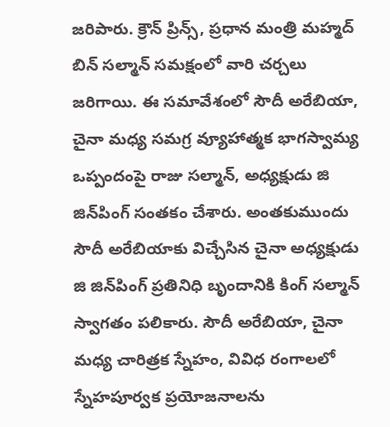జరిపారు. క్రౌన్ ప్రిన్స్, ప్రధాన మంత్రి మహ్మద్ బిన్ సల్మాన్ సమక్షంలో వారి చర్చలు జరిగాయి. ఈ సమావేశంలో సౌదీ అరేబియా, చైనా మధ్య సమగ్ర వ్యూహాత్మక భాగస్వామ్య ఒప్పందంపై రాజు సల్మాన్, అధ్యక్షుడు జి జిన్‌పింగ్‌ సంతకం చేశారు. అంతకుముందు సౌదీ అరేబియాకు విచ్చేసిన చైనా అధ్యక్షుడు జి జిన్‌పింగ్‌ ప్రతినిధి బృందానికి కింగ్ సల్మాన్ స్వాగతం పలికారు. సౌదీ అరేబియా, చైనా మధ్య చారిత్రక స్నేహం, వివిధ రంగాలలో స్నేహపూర్వక ప్రయోజనాలను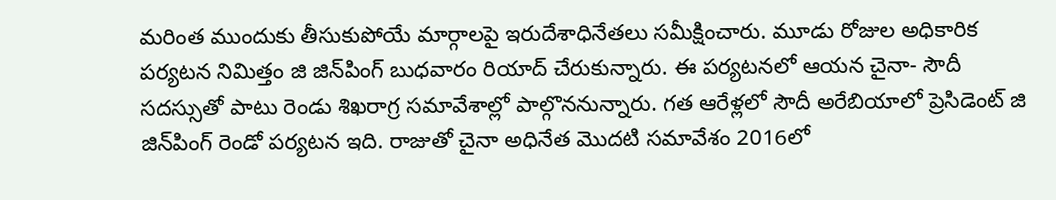మరింత ముందుకు తీసుకుపోయే మార్గాలపై ఇరుదేశాధినేతలు సమీక్షించారు. మూడు రోజుల అధికారిక పర్యటన నిమిత్తం జి జిన్‌పింగ్‌ బుధవారం రియాద్‌ చేరుకున్నారు. ఈ పర్యటనలో ఆయన చైనా- సౌదీ సదస్సుతో పాటు రెండు శిఖరాగ్ర సమావేశాల్లో పాల్గొననున్నారు. గత ఆరేళ్లలో సౌదీ అరేబియాలో ప్రెసిడెంట్ జి జిన్‌పింగ్‌ రెండో పర్యటన ఇది. రాజుతో చైనా అధినేత మొదటి సమావేశం 2016లో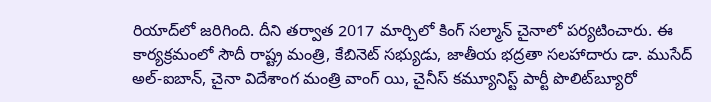రియాద్‌లో జరిగింది. దీని తర్వాత 2017 మార్చిలో కింగ్ సల్మాన్ చైనాలో పర్యటించారు. ఈ కార్యక్రమంలో సౌదీ రాష్ట్ర మంత్రి, కేబినెట్ సభ్యుడు, జాతీయ భద్రతా సలహాదారు డా. ముసేద్ అల్-ఐబాన్, చైనా విదేశాంగ మంత్రి వాంగ్ యి, చైనీస్ కమ్యూనిస్ట్ పార్టీ పొలిట్‌బ్యూరో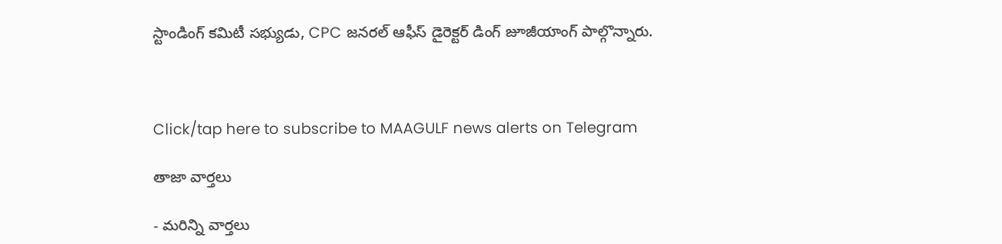స్టాండింగ్ కమిటీ సభ్యుడు, CPC జనరల్ ఆఫీస్ డైరెక్టర్ డింగ్ జూజీయాంగ్ పాల్గొన్నారు.



Click/tap here to subscribe to MAAGULF news alerts on Telegram

తాజా వార్తలు

- మరిన్ని వార్తలు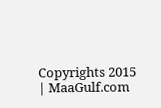Copyrights 2015 | MaaGulf.com